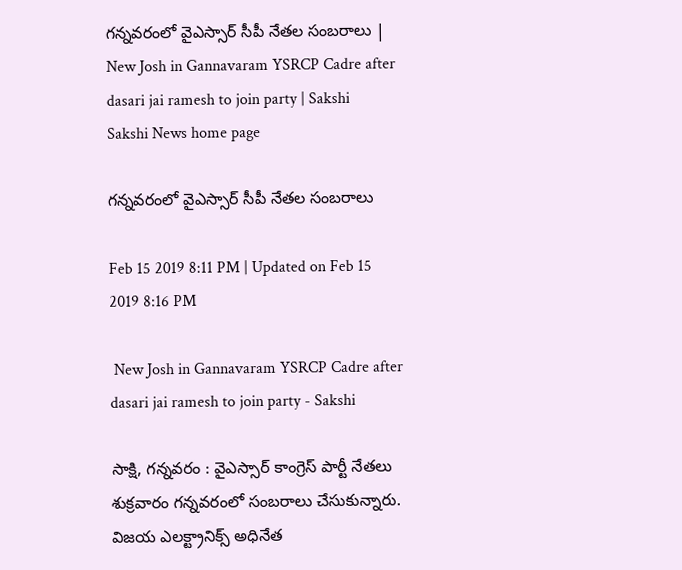గన్నవరంలో వైఎస్సార్ సీపీ నేతల సంబరాలు | New Josh in Gannavaram YSRCP Cadre after dasari jai ramesh to join party | Sakshi
Sakshi News home page

గన్నవరంలో వైఎస్సార్ సీపీ నేతల సంబరాలు

Feb 15 2019 8:11 PM | Updated on Feb 15 2019 8:16 PM

 New Josh in Gannavaram YSRCP Cadre after dasari jai ramesh to join party - Sakshi

సాక్షి, గన్నవరం : వైఎస్సార్ కాంగ్రెస్ పార్టీ నేతలు శుక్రవారం గన్నవరంలో సంబరాలు చేసుకున్నారు. విజయ ఎలక్ట్రానిక్స్ అధినేత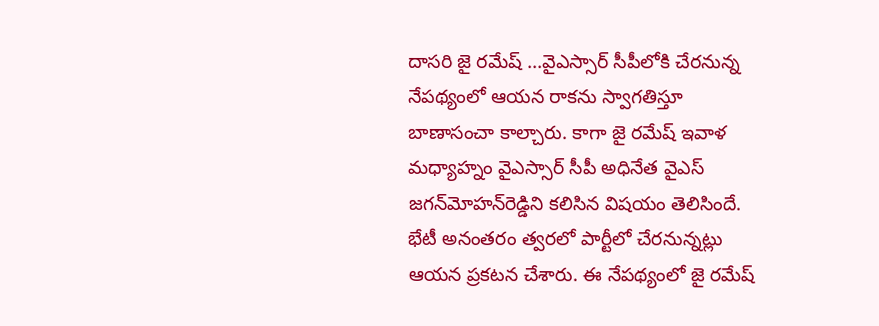దాసరి జై రమేష్‌ ...వైఎస్సార్ సీపీలోకి చేరనున్న నేపథ్యంలో ఆయన రాకను స్వాగతిస్తూ బాణాసంచా కాల్చారు. కాగా జై రమేష్‌ ఇవాళ మధ్యాహ్నం వైఎస్సార్ సీపీ అధినేత వైఎస్ జగన్‌మోహన్‌రెడ్డిని కలిసిన విషయం తెలిసిందే. భేటీ అనంతరం త్వరలో పార్టీలో చేరనున్నట్లు ఆయన ప్రకటన చేశారు. ఈ నేపథ్యంలో జై రమేష్‌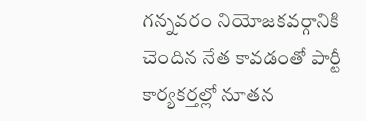గన్నవరం నియోజకవర్గానికి చెందిన నేత కావడంతో పార్టీ కార్యకర్తల్లో నూతన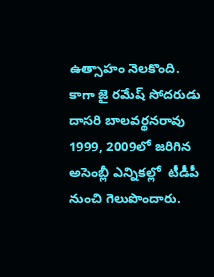ఉత్సాహం నెలకొంది. కాగా జై రమేష్‌ సోదరుడు దాసరి బాలవర్థనరావు 1999, 2009లో జ‌రిగిన అసెంబ్లీ ఎన్నిక‌ల్లో  టీడీపీ నుంచి గెలుపొందారు.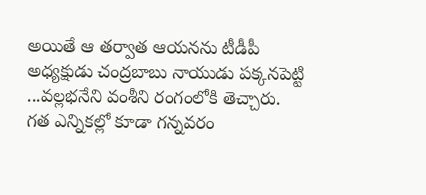అయితే ఆ తర్వాత ఆయనను టీడీపీ అధ్యక్షుడు చంద్రబాబు నాయుడు పక్కనపెట్టి ...వల్లభనేని వంశీని రంగంలోకి తెచ్చారు. గత ఎన్నికల్లో కూడా గన్నవరం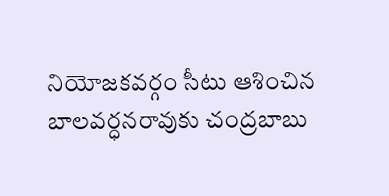నియోజకవర్గం సీటు ఆశించిన బాలవర్ధనరావుకు చంద్రబాబు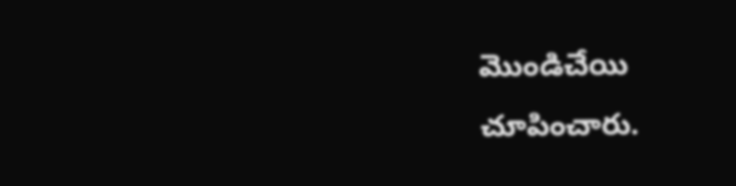మొండిచేయి చూపించారు.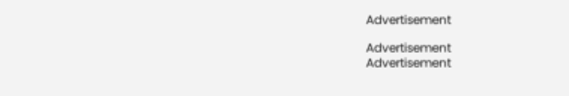Advertisement

Advertisement
Advertisement